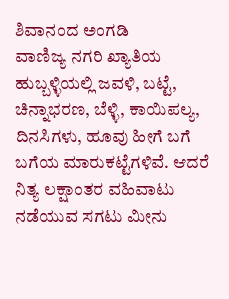ಶಿವಾನಂದ ಅಂಗಡಿ
ವಾಣಿಜ್ಯ ನಗರಿ ಖ್ಯಾತಿಯ ಹುಬ್ಬಳ್ಳಿಯಲ್ಲಿ ಜವಳಿ, ಬಟ್ಟೆ, ಚಿನ್ನಾಭರಣ, ಬೆಳ್ಳಿ, ಕಾಯಿಪಲ್ಯ, ದಿನಸಿಗಳು, ಹೂವು ಹೀಗೆ ಬಗೆ ಬಗೆಯ ಮಾರುಕಟ್ಟೆಗಳಿವೆ. ಆದರೆ ನಿತ್ಯ ಲಕ್ಷಾಂತರ ವಹಿವಾಟು ನಡೆಯುವ ಸಗಟು ಮೀನು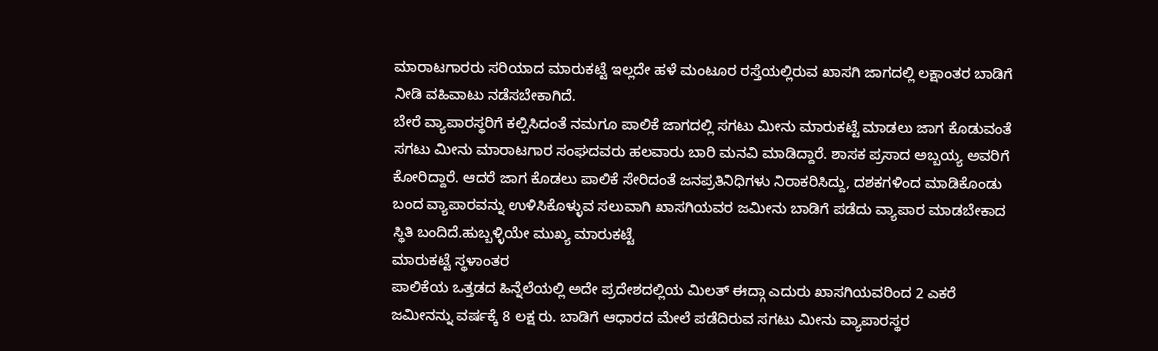ಮಾರಾಟಗಾರರು ಸರಿಯಾದ ಮಾರುಕಟ್ಟೆ ಇಲ್ಲದೇ ಹಳೆ ಮಂಟೂರ ರಸ್ತೆಯಲ್ಲಿರುವ ಖಾಸಗಿ ಜಾಗದಲ್ಲಿ ಲಕ್ಷಾಂತರ ಬಾಡಿಗೆ ನೀಡಿ ವಹಿವಾಟು ನಡೆಸಬೇಕಾಗಿದೆ.
ಬೇರೆ ವ್ಯಾಪಾರಸ್ಥರಿಗೆ ಕಲ್ಪಿಸಿದಂತೆ ನಮಗೂ ಪಾಲಿಕೆ ಜಾಗದಲ್ಲಿ ಸಗಟು ಮೀನು ಮಾರುಕಟ್ಟೆ ಮಾಡಲು ಜಾಗ ಕೊಡುವಂತೆ ಸಗಟು ಮೀನು ಮಾರಾಟಗಾರ ಸಂಘದವರು ಹಲವಾರು ಬಾರಿ ಮನವಿ ಮಾಡಿದ್ದಾರೆ. ಶಾಸಕ ಪ್ರಸಾದ ಅಬ್ಬಯ್ಯ ಅವರಿಗೆ ಕೋರಿದ್ದಾರೆ. ಆದರೆ ಜಾಗ ಕೊಡಲು ಪಾಲಿಕೆ ಸೇರಿದಂತೆ ಜನಪ್ರತಿನಿಧಿಗಳು ನಿರಾಕರಿಸಿದ್ದು, ದಶಕಗಳಿಂದ ಮಾಡಿಕೊಂಡು ಬಂದ ವ್ಯಾಪಾರವನ್ನು ಉಳಿಸಿಕೊಳ್ಳುವ ಸಲುವಾಗಿ ಖಾಸಗಿಯವರ ಜಮೀನು ಬಾಡಿಗೆ ಪಡೆದು ವ್ಯಾಪಾರ ಮಾಡಬೇಕಾದ ಸ್ಥಿತಿ ಬಂದಿದೆ.ಹುಬ್ಬಳ್ಳಿಯೇ ಮುಖ್ಯ ಮಾರುಕಟ್ಟೆ
ಮಾರುಕಟ್ಟೆ ಸ್ಥಳಾಂತರ
ಪಾಲಿಕೆಯ ಒತ್ತಡದ ಹಿನ್ನೆಲೆಯಲ್ಲಿ ಅದೇ ಪ್ರದೇಶದಲ್ಲಿಯ ಮಿಲತ್ ಈದ್ಗಾ ಎದುರು ಖಾಸಗಿಯವರಿಂದ 2 ಎಕರೆ ಜಮೀನನ್ನು ವರ್ಷಕ್ಕೆ 8 ಲಕ್ಷ ರು. ಬಾಡಿಗೆ ಆಧಾರದ ಮೇಲೆ ಪಡೆದಿರುವ ಸಗಟು ಮೀನು ವ್ಯಾಪಾರಸ್ಥರ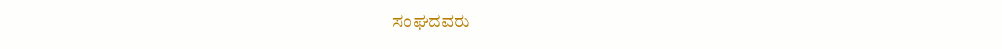ಸಂಘದವರು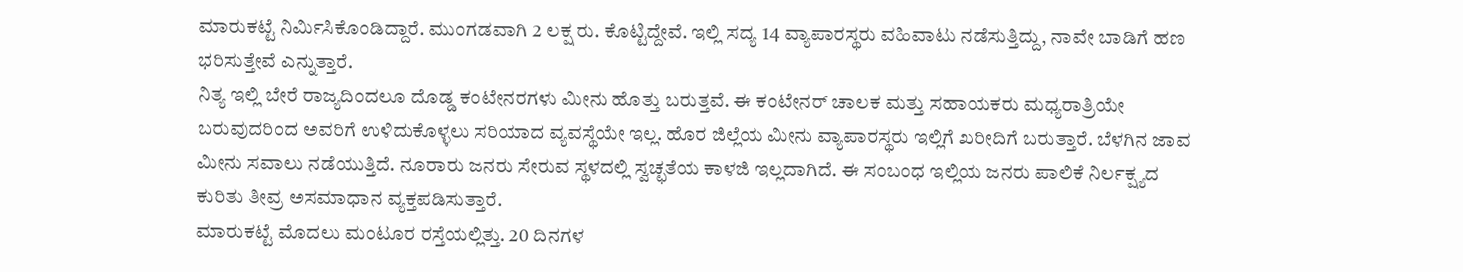ಮಾರುಕಟ್ಟೆ ನಿರ್ಮಿಸಿಕೊಂಡಿದ್ದಾರೆ. ಮುಂಗಡವಾಗಿ 2 ಲಕ್ಷ ರು. ಕೊಟ್ಟಿದ್ದೇವೆ. ಇಲ್ಲಿ ಸದ್ಯ 14 ವ್ಯಾಪಾರಸ್ಥರು ವಹಿವಾಟು ನಡೆಸುತ್ತಿದ್ದು, ನಾವೇ ಬಾಡಿಗೆ ಹಣ ಭರಿಸುತ್ತೇವೆ ಎನ್ನುತ್ತಾರೆ.
ನಿತ್ಯ ಇಲ್ಲಿ ಬೇರೆ ರಾಜ್ಯದಿಂದಲೂ ದೊಡ್ಡ ಕಂಟೇನರಗಳು ಮೀನು ಹೊತ್ತು ಬರುತ್ತವೆ. ಈ ಕಂಟೇನರ್ ಚಾಲಕ ಮತ್ತು ಸಹಾಯಕರು ಮಧ್ಯರಾತ್ರಿಯೇ ಬರುವುದರಿಂದ ಅವರಿಗೆ ಉಳಿದುಕೊಳ್ಳಲು ಸರಿಯಾದ ವ್ಯವಸ್ಥೆಯೇ ಇಲ್ಲ. ಹೊರ ಜಿಲ್ಲೆಯ ಮೀನು ವ್ಯಾಪಾರಸ್ಥರು ಇಲ್ಲಿಗೆ ಖರೀದಿಗೆ ಬರುತ್ತಾರೆ. ಬೆಳಗಿನ ಜಾವ ಮೀನು ಸವಾಲು ನಡೆಯುತ್ತಿದೆ. ನೂರಾರು ಜನರು ಸೇರುವ ಸ್ಥಳದಲ್ಲಿ ಸ್ವಚ್ಛತೆಯ ಕಾಳಜಿ ಇಲ್ಲದಾಗಿದೆ. ಈ ಸಂಬಂಧ ಇಲ್ಲಿಯ ಜನರು ಪಾಲಿಕೆ ನಿರ್ಲಕ್ಷ್ಯದ ಕುರಿತು ತೀವ್ರ ಅಸಮಾಧಾನ ವ್ಯಕ್ತಪಡಿಸುತ್ತಾರೆ.
ಮಾರುಕಟ್ಟೆ ಮೊದಲು ಮಂಟೂರ ರಸ್ತೆಯಲ್ಲಿತ್ತು. 20 ದಿನಗಳ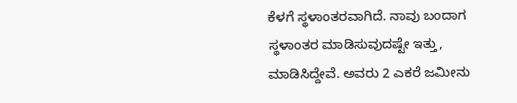ಕೆಳಗೆ ಸ್ಥಳಾಂತರವಾಗಿದೆ. ನಾವು ಬಂದಾಗ ಸ್ಥಳಾಂತರ ಮಾಡಿಸುವುದಷ್ಟೇ ಇತ್ತು, ಮಾಡಿಸಿದ್ದೇವೆ. ಅವರು 2 ಎಕರೆ ಜಮೀನು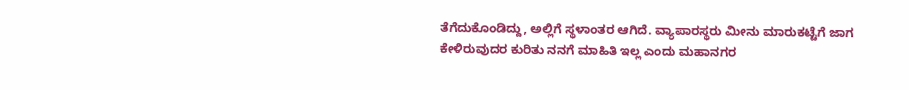ತೆಗೆದುಕೊಂಡಿದ್ದು, ಅಲ್ಲಿಗೆ ಸ್ಥಳಾಂತರ ಆಗಿದೆ. ವ್ಯಾಪಾರಸ್ಥರು ಮೀನು ಮಾರುಕಟ್ಟೆಗೆ ಜಾಗ ಕೇಳಿರುವುದರ ಕುರಿತು ನನಗೆ ಮಾಹಿತಿ ಇಲ್ಲ ಎಂದು ಮಹಾನಗರ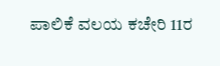ಪಾಲಿಕೆ ವಲಯ ಕಚೇರಿ 11ರ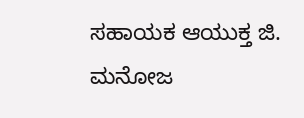ಸಹಾಯಕ ಆಯುಕ್ತ ಜಿ. ಮನೋಜ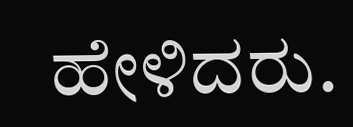ಹೇಳಿದರು.